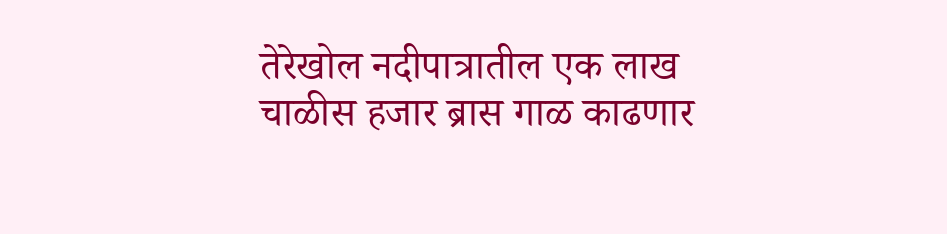तेरेखोल नदीपात्रातील एक लाख चाळीस हजार ब्रास गाळ काढणार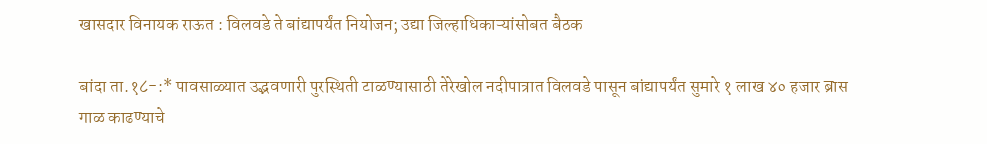खासदार विनायक राऊत : विलवडे ते बांद्यापर्यंत नियोजन; उद्या जिल्हाधिकाऱ्यांसोबत बैठक

बांदा ता.१८-:* पावसाळ्यात उद्भवणारी पुरस्थिती टाळण्यासाठी तेरेखोल नदीपात्रात विलवडे पासून बांद्यापर्यंत सुमारे १ लाख ४० हजार ब्रास गाळ काढण्याचे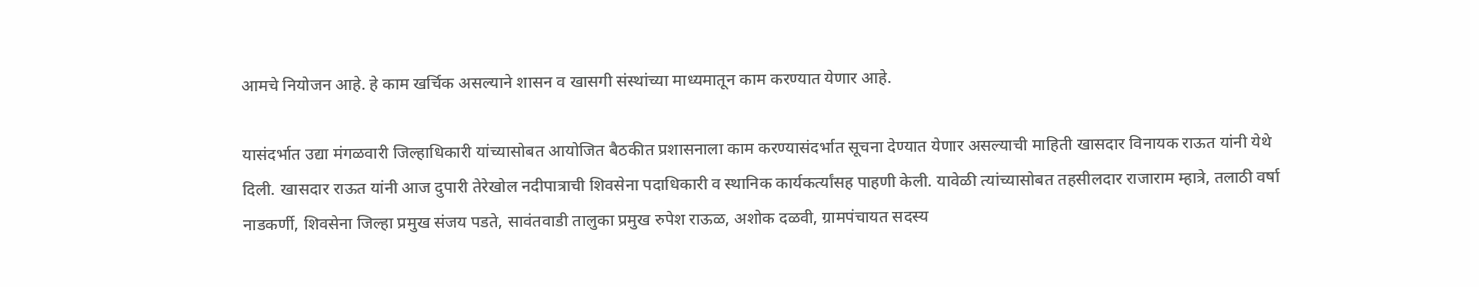आमचे नियोजन आहे. हे काम खर्चिक असल्याने शासन व खासगी संस्थांच्या माध्यमातून काम करण्यात येणार आहे.

यासंदर्भात उद्या मंगळवारी जिल्हाधिकारी यांच्यासोबत आयोजित बैठकीत प्रशासनाला काम करण्यासंदर्भात सूचना देण्यात येणार असल्याची माहिती खासदार विनायक राऊत यांनी येथे दिली. खासदार राऊत यांनी आज दुपारी तेरेखोल नदीपात्राची शिवसेना पदाधिकारी व स्थानिक कार्यकर्त्यांसह पाहणी केली. यावेळी त्यांच्यासोबत तहसीलदार राजाराम म्हात्रे, तलाठी वर्षा नाडकर्णी, शिवसेना जिल्हा प्रमुख संजय पडते, सावंतवाडी तालुका प्रमुख रुपेश राऊळ, अशोक दळवी, ग्रामपंचायत सदस्य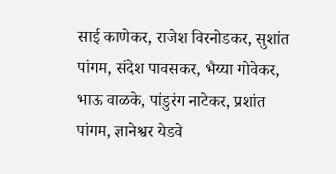साई काणेकर, राजेश विरनोडकर, सुशांत पांगम, संदेश पावसकर, भैय्या गोवेकर, भाऊ वाळके, पांडुरंग नाटेकर, प्रशांत पांगम, ज्ञानेश्वर येडवे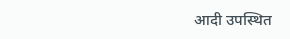आदी उपस्थित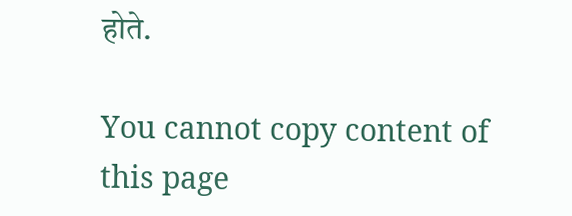होते.

You cannot copy content of this page